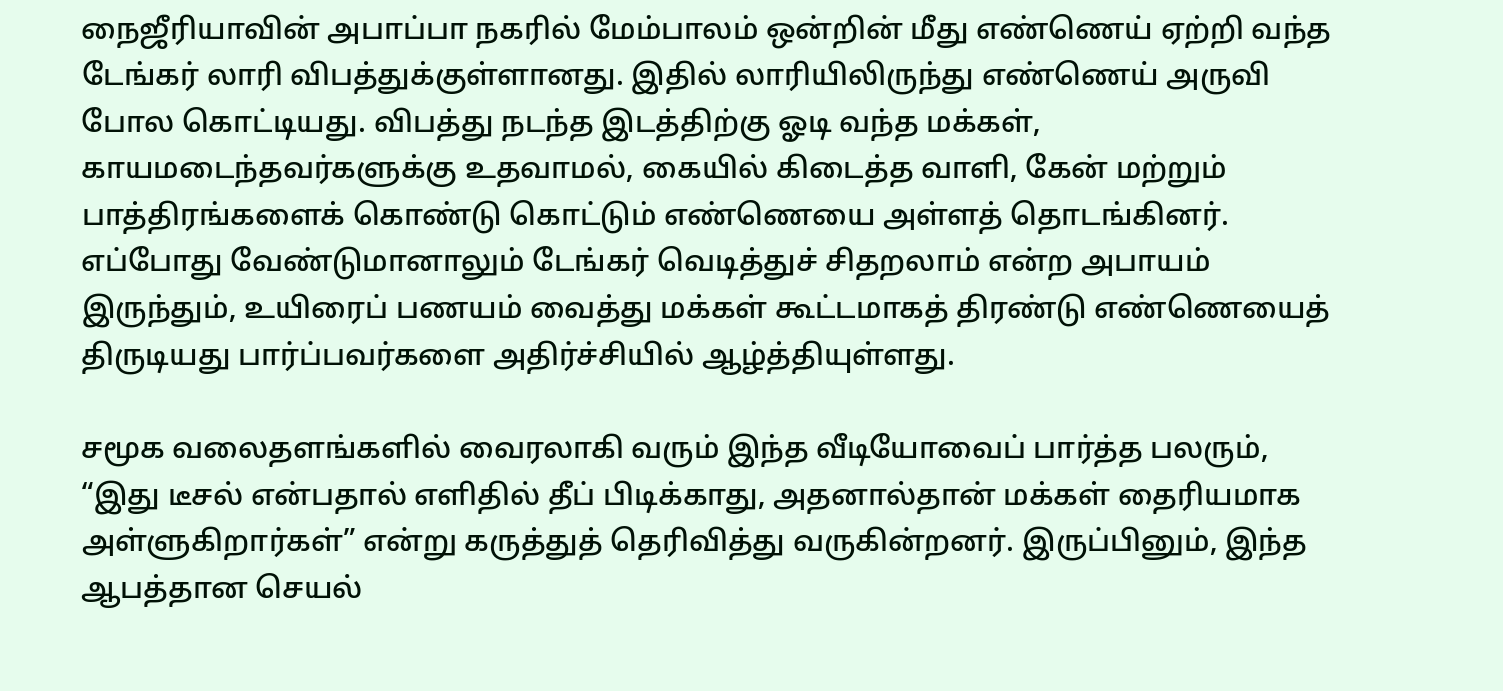நைஜீரியாவின் அபாப்பா நகரில் மேம்பாலம் ஒன்றின் மீது எண்ணெய் ஏற்றி வந்த டேங்கர் லாரி விபத்துக்குள்ளானது. இதில் லாரியிலிருந்து எண்ணெய் அருவி போல கொட்டியது. விபத்து நடந்த இடத்திற்கு ஓடி வந்த மக்கள், காயமடைந்தவர்களுக்கு உதவாமல், கையில் கிடைத்த வாளி, கேன் மற்றும் பாத்திரங்களைக் கொண்டு கொட்டும் எண்ணெயை அள்ளத் தொடங்கினர். எப்போது வேண்டுமானாலும் டேங்கர் வெடித்துச் சிதறலாம் என்ற அபாயம் இருந்தும், உயிரைப் பணயம் வைத்து மக்கள் கூட்டமாகத் திரண்டு எண்ணெயைத் திருடியது பார்ப்பவர்களை அதிர்ச்சியில் ஆழ்த்தியுள்ளது.

சமூக வலைதளங்களில் வைரலாகி வரும் இந்த வீடியோவைப் பார்த்த பலரும், “இது டீசல் என்பதால் எளிதில் தீப் பிடிக்காது, அதனால்தான் மக்கள் தைரியமாக அள்ளுகிறார்கள்” என்று கருத்துத் தெரிவித்து வருகின்றனர். இருப்பினும், இந்த ஆபத்தான செயல்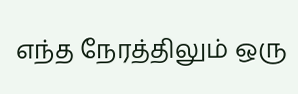எந்த நேரத்திலும் ஒரு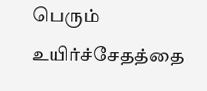பெரும் உயிர்ச்சேதத்தை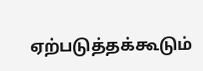ஏற்படுத்தக்கூடும்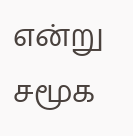என்று சமூக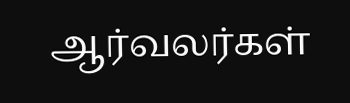ஆர்வலர்கள்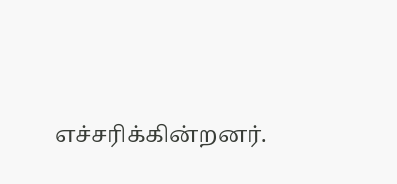எச்சரிக்கின்றனர்.